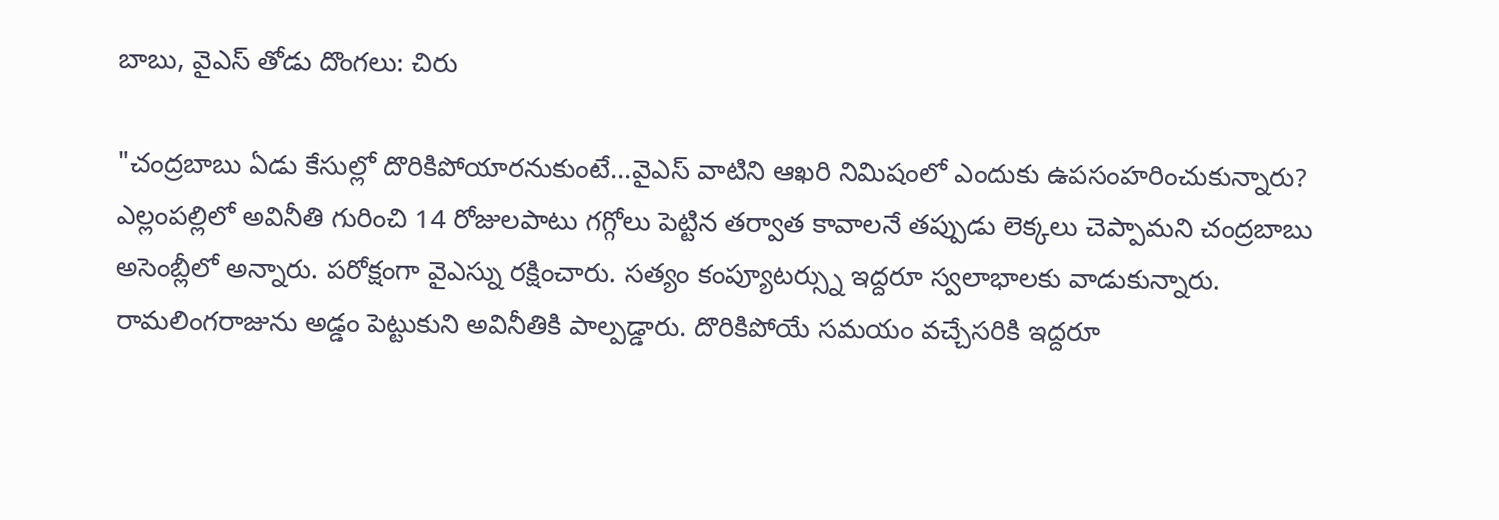బాబు, వైఎస్ తోడు దొంగలు: చిరు

"చంద్రబాబు ఏడు కేసుల్లో దొరికిపోయారనుకుంటే...వైఎస్ వాటిని ఆఖరి నిమిషంలో ఎందుకు ఉపసంహరించుకున్నారు? ఎల్లంపల్లిలో అవినీతి గురించి 14 రోజులపాటు గగ్గోలు పెట్టిన తర్వాత కావాలనే తప్పుడు లెక్కలు చెప్పామని చంద్రబాబు అసెంబ్లీలో అన్నారు. పరోక్షంగా వైఎస్ను రక్షించారు. సత్యం కంప్యూటర్స్ను ఇద్దరూ స్వలాభాలకు వాడుకున్నారు. రామలింగరాజును అడ్డం పెట్టుకుని అవినీతికి పాల్పడ్డారు. దొరికిపోయే సమయం వచ్చేసరికి ఇద్దరూ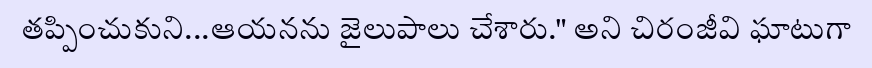తప్పించుకుని...ఆయనను జైలుపాలు చేశారు." అని చిరంజీవి ఘాటుగా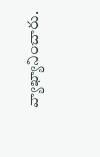వ్యాఖ్యానించారు.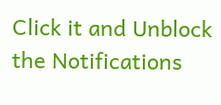Click it and Unblock the Notifications